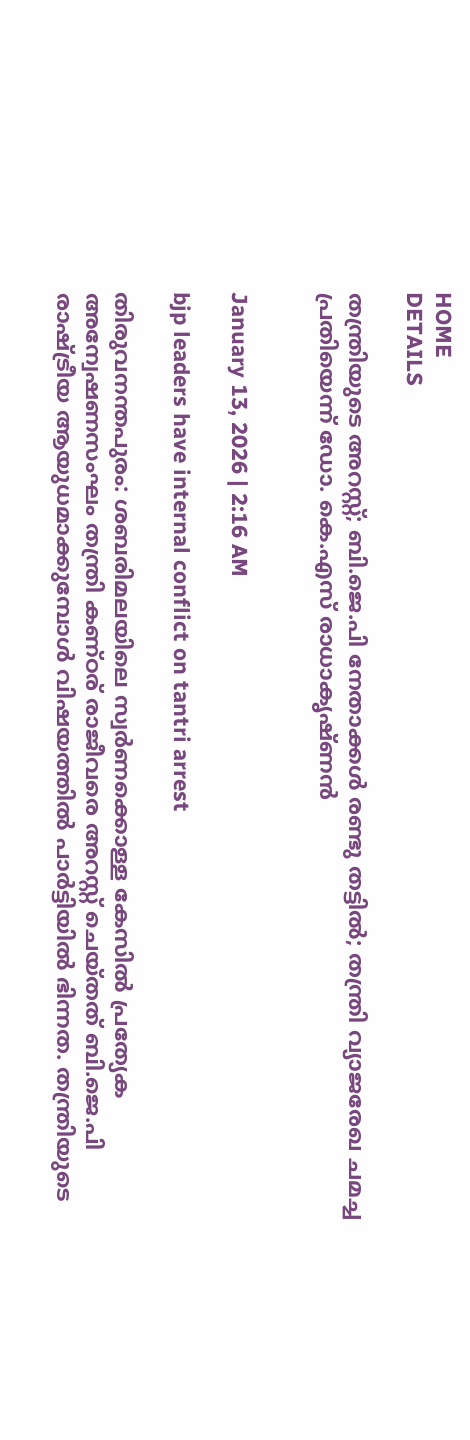HOME
DETAILS

തന്ത്രിയുടെ അറസ്റ്റ്; ബി.ജെ.പി നേതാക്കൾ രണ്ടു തട്ടിൽ; തന്ത്രി വ്യാജരേഖ ചമച്ച പ്രതിയെന്ന് ഡോ. കെ.എസ് രാധാകൃഷ്ണൻ


January 13, 2026 | 2:16 AM

bjp leaders have internal conflict on tantri arrest

തിരുവനന്തപുരം: ശബരിമലയിലെ സ്വർണക്കൊള്ള കേസിൽ പ്രത്യേക അന്വേഷണസംഘം തന്ത്രി കണ്ഠര് രാജീവരെ അറസ്റ്റ് ചെയ്തത് ബി.ജെ.പി രാഷ്ട്രീയ ആയുധമാക്കുമ്പോൾ വിഷയത്തിൽ പാർട്ടിയിൽ ഭിന്നത. തന്ത്രിയുടെ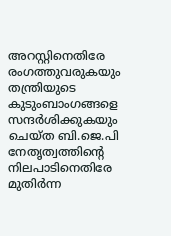അറസ്റ്റിനെതിരേ രംഗത്തുവരുകയും തന്ത്രിയുടെ കുടുംബാംഗങ്ങളെ സന്ദർശിക്കുകയും ചെയ്ത ബി.ജെ.പി നേതൃത്വത്തിന്റെ നിലപാടിനെതിരേ മുതിർന്ന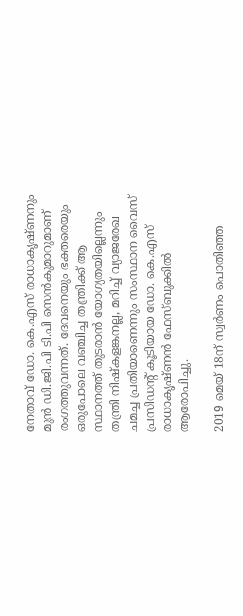നേതാവ് ഡോ. കെ.എസ് രാധാകൃഷ്ണനും മുൻ ഡി.ജി.പി ടി.പി സെൻകുമാറുമാണ് രംഗത്തുവന്നത്. ദേവനെയും ഭക്തരെയും ഒരുപോലെ വഞ്ചിച്ച തന്ത്രിക്ക് ആ സ്ഥാനത്ത് തുടരാൻ യോഗ്യതയില്ലെന്നും തന്ത്രി നിഷ്‌കളങ്കനല്ല, മറിച്ച് വ്യാജരേഖ ചമച്ച പ്രതിയാണെന്നും സംസ്ഥാന വൈസ് പ്രസിഡന്റ് കൂടിയായ ഡോ. കെ.എസ് രാധാകൃഷ്ണൻ ഫേസ്ബുക്കിൽ ആരോപിച്ചു.

2019 മെയ് 18ന് സ്വർണം പൊതിഞ്ഞ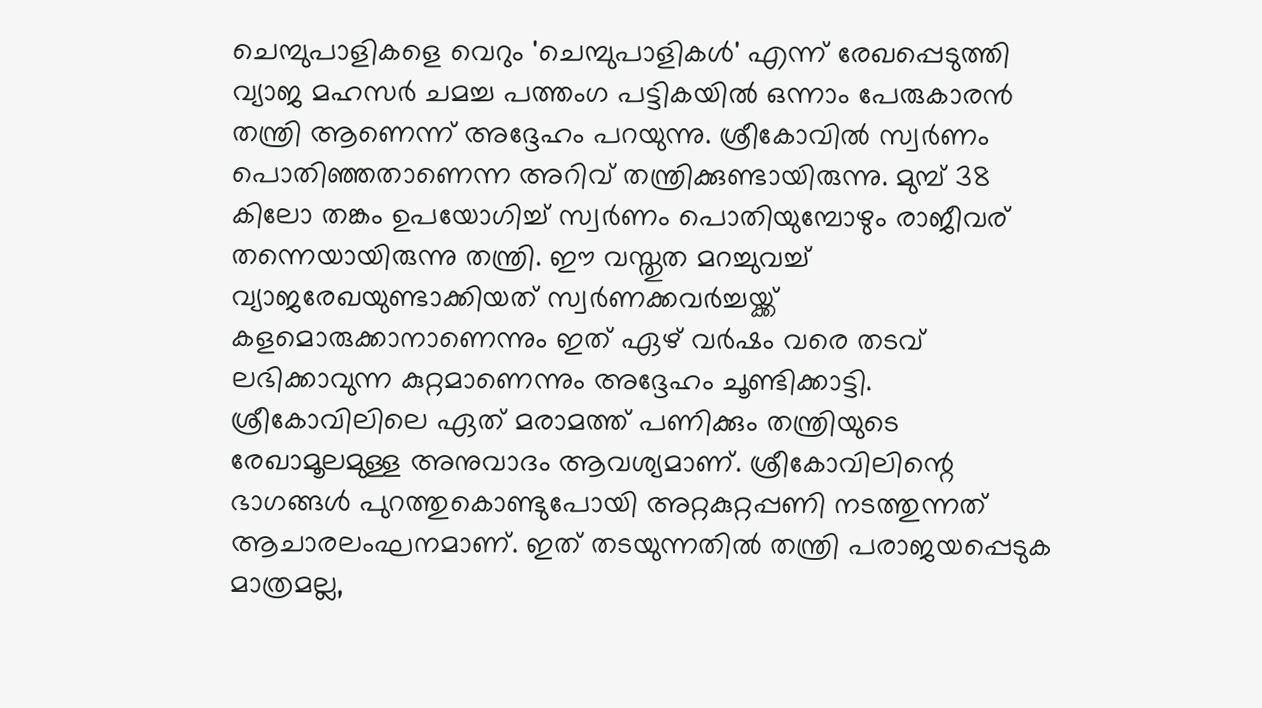ചെമ്പുപാളികളെ വെറും 'ചെമ്പുപാളികൾ' എന്ന് രേഖപ്പെടുത്തി വ്യാജ മഹസർ ചമച്ച പത്തംഗ പട്ടികയിൽ ഒന്നാം പേരുകാരൻ തന്ത്രി ആണെന്ന് അദ്ദേഹം പറയുന്നു. ശ്രീകോവിൽ സ്വർണം പൊതിഞ്ഞതാണെന്ന അറിവ് തന്ത്രിക്കുണ്ടായിരുന്നു. മുമ്പ് 38 കിലോ തങ്കം ഉപയോഗിച്ച് സ്വർണം പൊതിയുമ്പോഴും രാജീവര് തന്നെയായിരുന്നു തന്ത്രി. ഈ വസ്തുത മറച്ചുവച്ച് വ്യാജരേഖയുണ്ടാക്കിയത് സ്വർണക്കവർച്ചയ്ക്ക് കളമൊരുക്കാനാണെന്നും ഇത് ഏഴ് വർഷം വരെ തടവ് ലഭിക്കാവുന്ന കുറ്റമാണെന്നും അദ്ദേഹം ചൂണ്ടിക്കാട്ടി. ശ്രീകോവിലിലെ ഏത് മരാമത്ത് പണിക്കും തന്ത്രിയുടെ രേഖാമൂലമുള്ള അനുവാദം ആവശ്യമാണ്. ശ്രീകോവിലിന്റെ ഭാഗങ്ങൾ പുറത്തുകൊണ്ടുപോയി അറ്റകുറ്റപ്പണി നടത്തുന്നത് ആചാരലംഘനമാണ്. ഇത് തടയുന്നതിൽ തന്ത്രി പരാജയപ്പെടുക മാത്രമല്ല,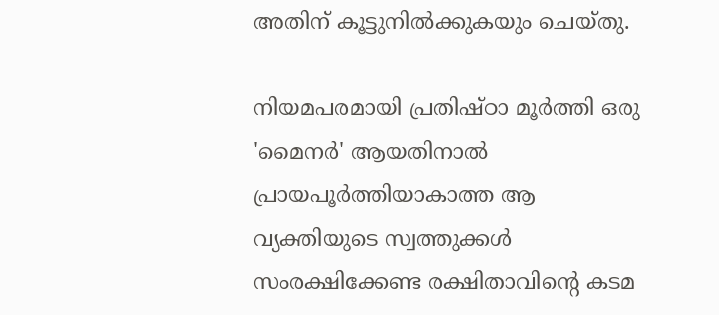അതിന് കൂട്ടുനിൽക്കുകയും ചെയ്തു.

നിയമപരമായി പ്രതിഷ്ഠാ മൂർത്തി ഒരു 'മൈനർ' ആയതിനാൽ പ്രായപൂർത്തിയാകാത്ത ആ വ്യക്തിയുടെ സ്വത്തുക്കൾ സംരക്ഷിക്കേണ്ട രക്ഷിതാവിന്റെ കടമ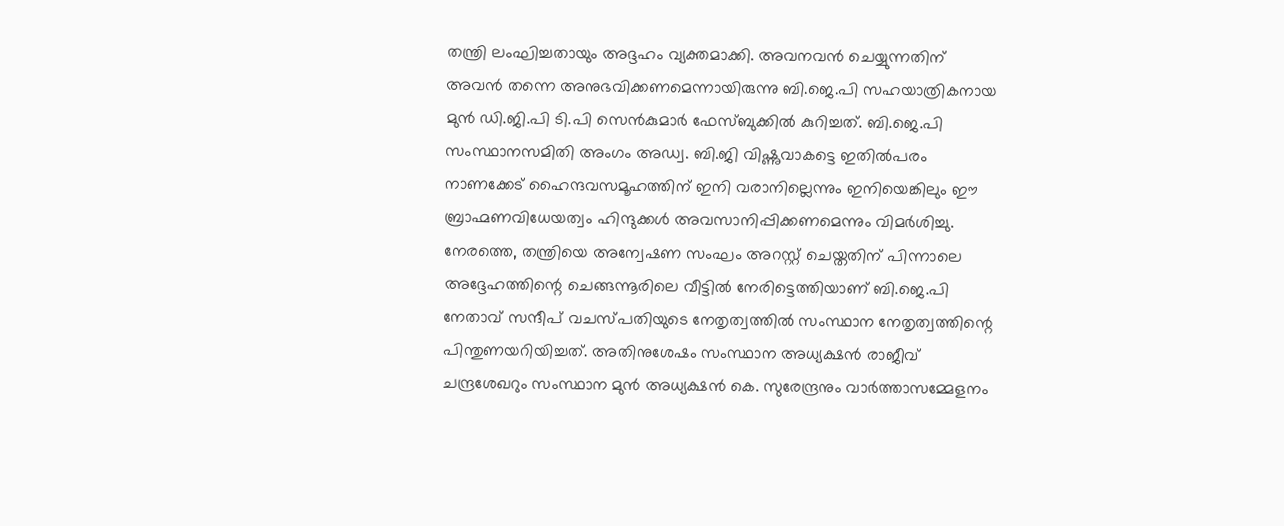തന്ത്രി ലംഘിച്ചതായും അദ്ദഹം വ്യക്തമാക്കി. അവനവൻ ചെയ്യുന്നതിന് അവൻ തന്നെ അനുഭവിക്കണമെന്നായിരുന്നു ബി.ജെ.പി സഹയാത്രികനായ മുൻ ഡി.ജി.പി ടി.പി സെൻകുമാർ ഫേസ്ബുക്കിൽ കുറിച്ചത്. ബി.ജെ.പി സംസ്ഥാനസമിതി അംഗം അഡ്വ. ബി.ജി വിഷ്ണുവാകട്ടെ ഇതിൽപരം നാണക്കേട് ഹൈന്ദവസമൂഹത്തിന് ഇനി വരാനില്ലെന്നും ഇനിയെങ്കിലും ഈ ബ്രാഹ്മണവിധേയത്വം ഹിന്ദുക്കൾ അവസാനിപ്പിക്കണമെന്നും വിമർശിച്ചു. നേരത്തെ, തന്ത്രിയെ അന്വേഷണ സംഘം അറസ്റ്റ് ചെയ്തതിന് പിന്നാലെ അദ്ദേഹത്തിന്റെ ചെങ്ങന്നൂരിലെ വീട്ടിൽ നേരിട്ടെത്തിയാണ് ബി.ജെ.പി നേതാവ് സന്ദീപ് വചസ്പതിയുടെ നേതൃത്വത്തിൽ സംസ്ഥാന നേതൃത്വത്തിന്റെ പിന്തുണയറിയിച്ചത്. അതിനുശേഷം സംസ്ഥാന അധ്യക്ഷൻ രാജീവ് ചന്ദ്രശേഖറും സംസ്ഥാന മുൻ അധ്യക്ഷൻ കെ. സുരേന്ദ്രനും വാർത്താസമ്മേളനം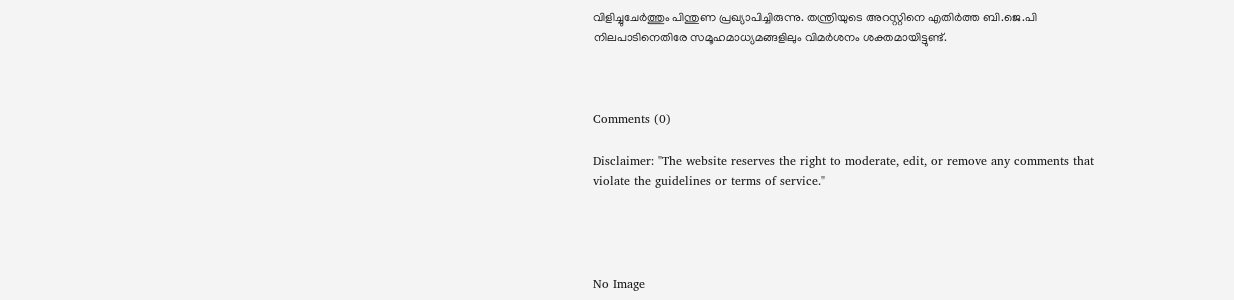വിളിച്ചുചേർത്തും പിന്തുണ പ്രഖ്യാപിച്ചിരുന്നു. തന്ത്രിയുടെ അറസ്റ്റിനെ എതിർത്ത ബി.ജെ.പി നിലപാടിനെതിരേ സമൂഹമാധ്യമങ്ങളിലും വിമർശനം ശക്തമായിട്ടുണ്ട്.



Comments (0)

Disclaimer: "The website reserves the right to moderate, edit, or remove any comments that violate the guidelines or terms of service."




No Image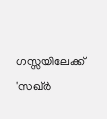ഗസ്സയിലേക്ക് 'സഖ്ർ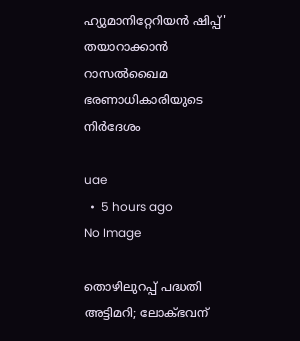ഹ്യുമാനിറ്റേറിയൻ ഷിപ്പ്' തയാറാക്കാൻ റാസൽഖൈമ ഭരണാധികാരിയുടെ നിർദേശം

uae
  •  5 hours ago
No Image

തൊഴിലുറപ്പ് പദ്ധതി അട്ടിമറി; ലോക്ഭവന്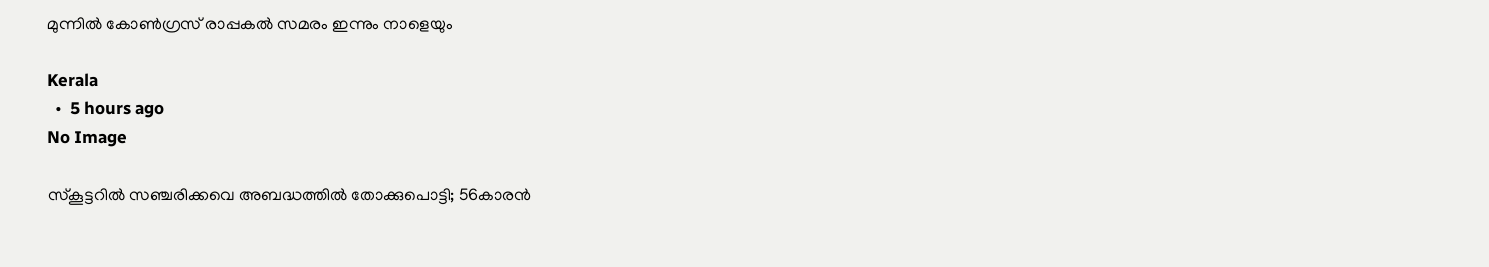മുന്നിൽ കോൺഗ്രസ് രാപ്പകൽ സമരം ഇന്നും നാളെയും

Kerala
  •  5 hours ago
No Image

സ്കൂട്ടറിൽ സഞ്ചരിക്കവെ അബദ്ധത്തിൽ തോക്കുപൊട്ടി; 56കാരന്‍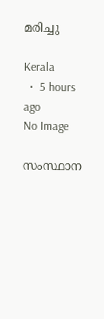മരിച്ചു

Kerala
  •  5 hours ago
No Image

സംസ്ഥാന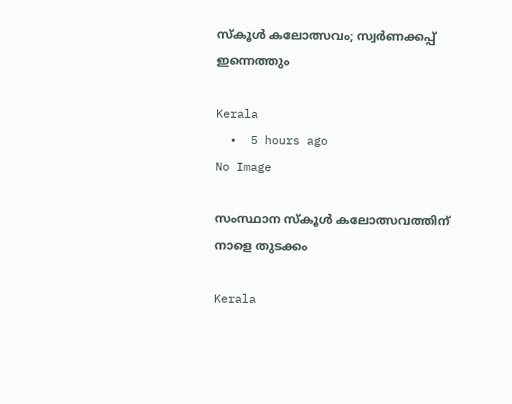സ്‌കൂൾ കലോത്സവം; സ്വർണക്കപ്പ് ഇന്നെത്തും

Kerala
  •  5 hours ago
No Image

സംസ്ഥാന സ്‌കൂൾ കലോത്സവത്തിന് നാളെ തുടക്കം

Kerala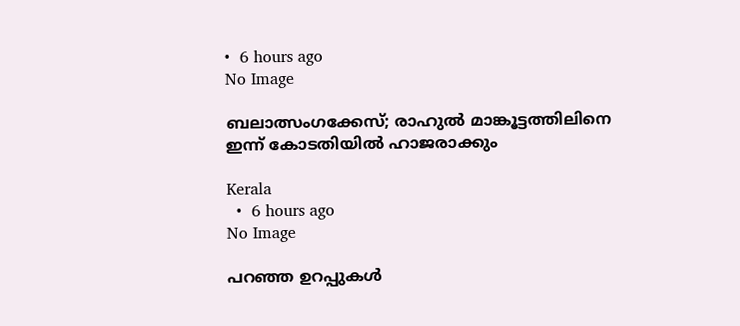•  6 hours ago
No Image

ബലാത്സംഗക്കേസ്; രാഹുൽ മാങ്കൂട്ടത്തിലിനെ ഇന്ന് കോടതിയിൽ ഹാജരാക്കും

Kerala
  •  6 hours ago
No Image

പറഞ്ഞ ഉറപ്പുകൾ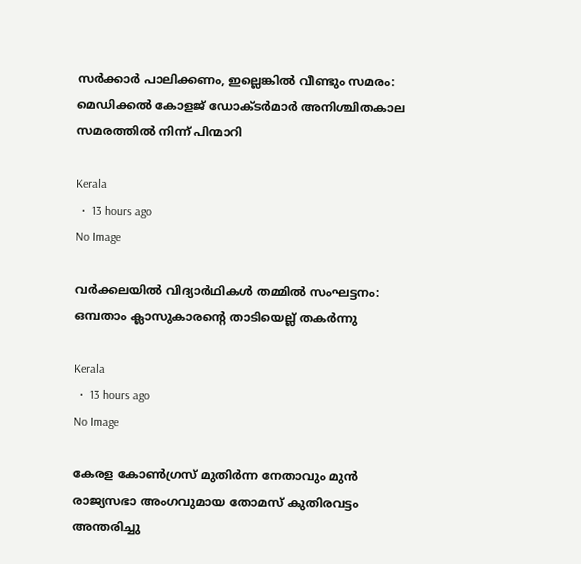സർക്കാർ പാലിക്കണം, ഇല്ലെങ്കിൽ വീണ്ടും സമരം: മെഡിക്കൽ കോളജ് ഡോക്ടർമാർ അനിശ്ചിതകാല സമരത്തിൽ നിന്ന് പിന്മാറി

Kerala
  •  13 hours ago
No Image

വർക്കലയിൽ വിദ്യാർഥികൾ തമ്മിൽ സംഘട്ടനം: ഒമ്പതാം ക്ലാസുകാരന്റെ താടിയെല്ല് തകർന്നു

Kerala
  •  13 hours ago
No Image

കേരള കോൺഗ്രസ് മുതിർന്ന നേതാവും മുൻ രാജ്യസഭാ അംഗവുമായ തോമസ് കുതിരവട്ടം അന്തരിച്ചു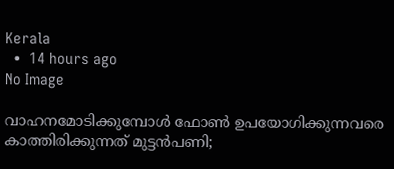Kerala
  •  14 hours ago
No Image

വാഹനമോടിക്കുമ്പോൾ ഫോൺ ഉപയോഗിക്കുന്നവരെ കാത്തിരിക്കുന്നത് മുട്ടൻപണി;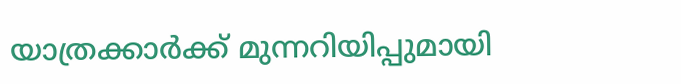യാത്രക്കാർക്ക് മുന്നറിയിപ്പുമായി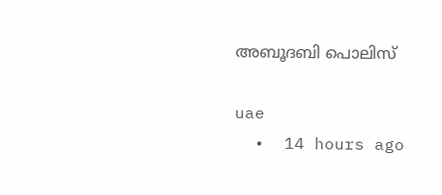അബൂദബി പൊലിസ്

uae
  •  14 hours ago